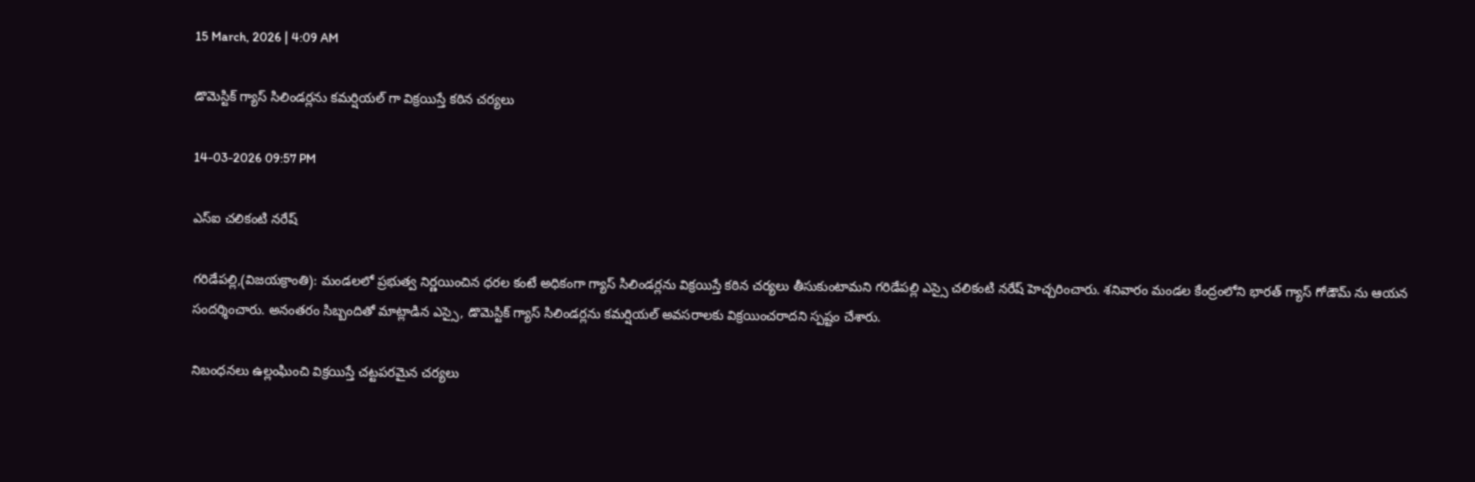15 March, 2026 | 4:09 AM

డొమెస్టిక్ గ్యాస్ సిలిండర్లను కమర్షియల్ గా విక్రయిస్తే కఠిన చర్యలు

14-03-2026 09:57 PM

ఎస్ఐ చలికంటి నరేష్

గరిడేపల్లి,(విజయక్రాంతి): మండలలో ప్రభుత్వ నిర్ణయించిన ధరల కంటే అధికంగా గ్యాస్ సిలిండర్లను విక్రయిస్తే కఠిన చర్యలు తీసుకుంటామని గరిడేపల్లి ఎస్సై చలికంటి నరేష్ హెచ్చరించారు. శనివారం మండల కేంద్రంలోని భారత్ గ్యాస్ గోడౌమ్ ను ఆయన సందర్శించారు. అనంతరం సిబ్బందితో మాట్లాడిన ఎస్సై, డొమెస్టిక్ గ్యాస్ సిలిండర్లను కమర్షియల్ అవసరాలకు విక్రయించరాదని స్పష్టం చేశారు.

నిబంధనలు ఉల్లంఘించి విక్రయిస్తే చట్టపరమైన చర్యలు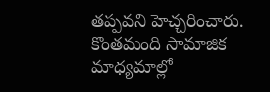తప్పవని హెచ్చరించారు. కొంతమంది సామాజిక మాధ్యమాల్లో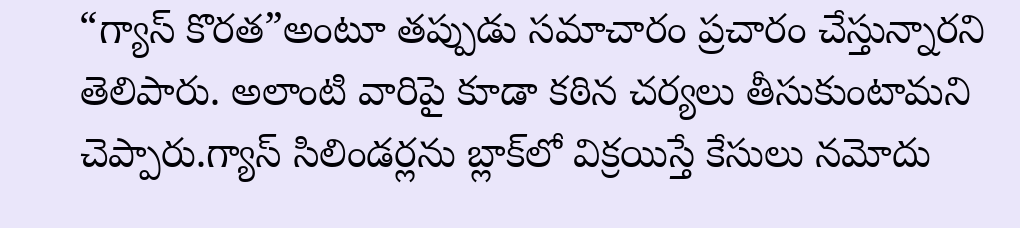“గ్యాస్ కొరత”అంటూ తప్పుడు సమాచారం ప్రచారం చేస్తున్నారని తెలిపారు. అలాంటి వారిపై కూడా కఠిన చర్యలు తీసుకుంటామని చెప్పారు.గ్యాస్ సిలిండర్లను బ్లాక్‌లో విక్రయిస్తే కేసులు నమోదు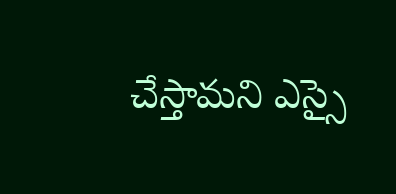చేస్తామని ఎస్సై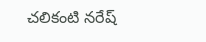చలికంటి నరేష్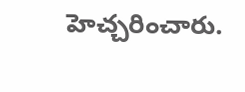హెచ్చరించారు.